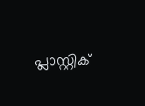പ്ലാസ്റ്റിക്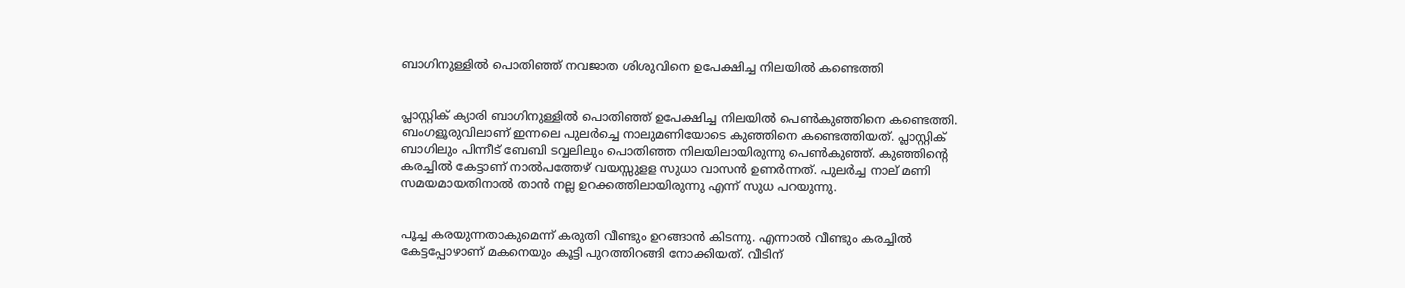ബാഗിനുള്ളില്‍ പൊതി‍ഞ്ഞ് നവജാത ശിശുവിനെ ഉപേക്ഷിച്ച നിലയില്‍ കണ്ടെത്തി


പ്ലാസ്റ്റിക് ക്യാരി ബാഗിനുള്ളില്‍ പൊതിഞ്ഞ് ഉപേക്ഷിച്ച നിലയില്‍ പെണ്‍കു‍ഞ്ഞിനെ കണ്ടെത്തി. ബംഗളൂരുവിലാണ് ഇന്നലെ പുലര്‍ച്ചെ നാലുമണിയോടെ കുഞ്ഞിനെ കണ്ടെത്തിയത്. പ്ലാസ്റ്റിക് ബാഗിലും പിന്നീട് ബേബി ടവ്വലിലും പൊതിഞ്ഞ നിലയിലായിരുന്നു പെണ്‍കു‍ഞ്ഞ്. കുഞ്ഞിന്റെ കരച്ചില്‍ കേട്ടാണ് നാല്‍പത്തേഴ് വയസ്സുളള സുധാ വാസന്‍ ഉണര്‍ന്നത്. പുലര്‍ച്ച നാല് മണി സമയമായതിനാല്‍ താന്‍ നല്ല ഉറക്കത്തിലായിരുന്നു എന്ന് സുധ പറയുന്നു.


പൂച്ച കരയുന്നതാകുമെന്ന് കരുതി വീണ്ടും ഉറങ്ങാന്‍ കിടന്നു. എന്നാല്‍ വീണ്ടും കരച്ചില്‍ കേട്ടപ്പോഴാണ് മകനെയും കൂട്ടി പുറത്തിറങ്ങി നോക്കിയത്. വീടിന്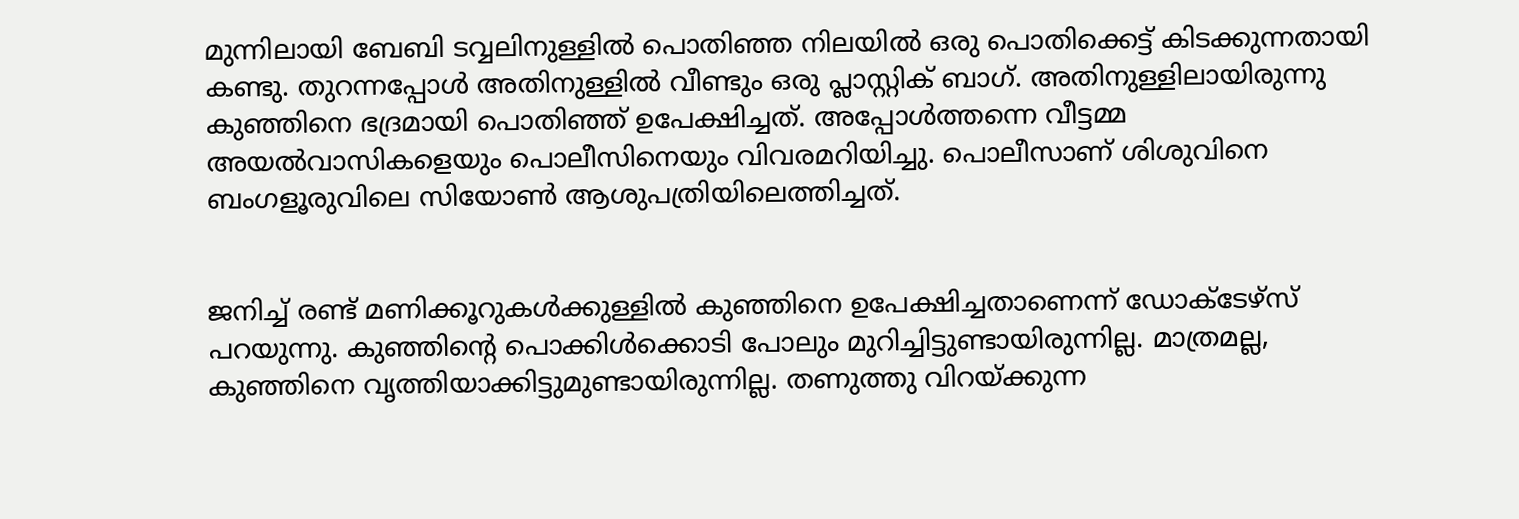മുന്നിലായി ബേബി ടവ്വലിനുള്ളില്‍ പൊതിഞ്ഞ നിലയില്‍ ഒരു പൊതിക്കെട്ട് കിടക്കുന്നതായി കണ്ടു. തുറന്നപ്പോള്‍ അതിനുള്ളില്‍ വീണ്ടും ഒരു പ്ലാസ്റ്റിക് ബാഗ്. അതിനുള്ളിലായിരുന്നു കുഞ്ഞിനെ ഭദ്രമായി പൊതിഞ്ഞ് ഉപേക്ഷിച്ചത്. അപ്പോള്‍ത്തന്നെ വീട്ടമ്മ അയല്‍വാസികളെയും പൊലീസിനെയും വിവരമറിയിച്ചു. പൊലീസാണ് ശിശുവിനെ ബംഗളൂരുവിലെ സിയോണ്‍ ആശുപത്രിയിലെത്തിച്ചത്.


ജനിച്ച്‌ രണ്ട് മണിക്കൂറുകള്‍ക്കുള്ളില്‍ കുഞ്ഞിനെ ഉപേക്ഷിച്ചതാണെന്ന് ഡോക്ടേഴ്സ് പറയുന്നു. കു‍ഞ്ഞിന്റെ പൊക്കിള്‍ക്കൊടി പോലും മുറിച്ചിട്ടുണ്ടായിരുന്നില്ല. മാത്രമല്ല, കുഞ്ഞിനെ വൃത്തിയാക്കിട്ടുമുണ്ടായിരുന്നില്ല. തണുത്തു വിറയ്ക്കുന്ന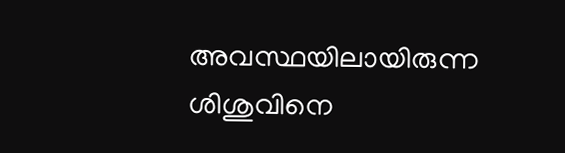അവസ്ഥയിലായിരുന്ന ശിശുവിനെ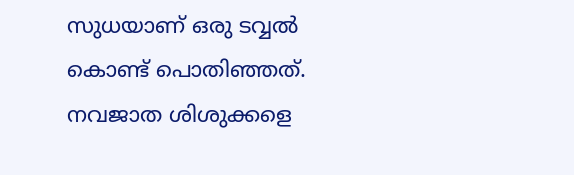സുധയാണ് ഒരു ടവ്വല്‍ കൊണ്ട് പൊതി‍ഞ്ഞത്. നവജാത ശിശുക്കളെ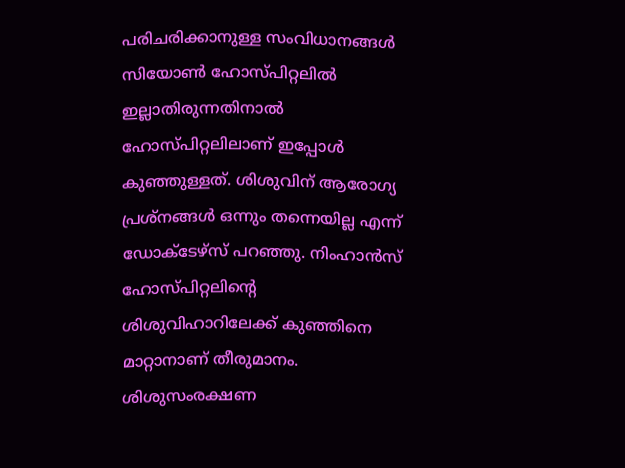പരിചരിക്കാനുള്ള സംവിധാനങ്ങള്‍ സിയോണ്‍ ഹോസ്പിറ്റലില്‍ ഇല്ലാതിരുന്നതിനാല്‍ ഹോസ്പിറ്റലിലാണ് ഇപ്പോള്‍ കു‍ഞ്ഞുള്ളത്. ശിശുവിന് ആരോഗ്യ പ്രശ്നങ്ങള്‍ ഒന്നും തന്നെയില്ല എന്ന് ഡോക്ടേഴ്സ് പറഞ്ഞു. നിംഹാന്‍സ് ഹോസ്പിറ്റലിന്റെ ശിശുവിഹാറിലേക്ക് കു‍ഞ്ഞിനെ മാറ്റാനാണ് തീരുമാനം. ശിശുസംരക്ഷണ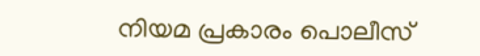നിയമ പ്രകാരം പൊലീസ്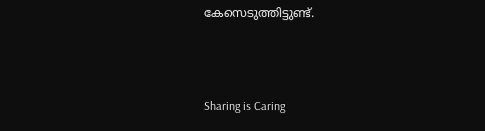കേസെടുത്തിട്ടുണ്ട്.



Sharing is Caring